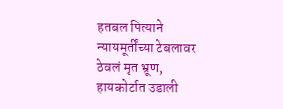हतबल पित्याने न्यायमूर्तींच्या टेबलावर ठेवलं मृत भ्रूण, हायकोर्टात उडाली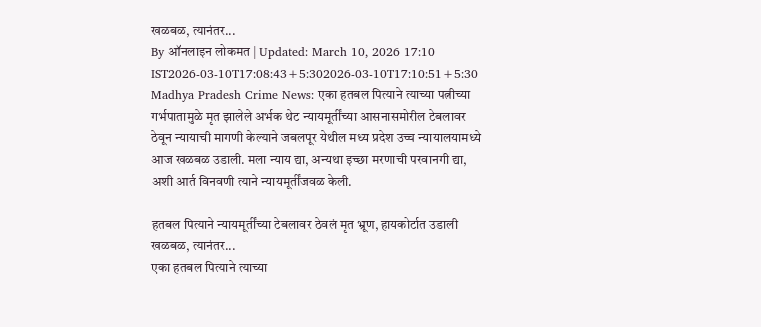खळबळ, त्यानंतर...
By ऑनलाइन लोकमत | Updated: March 10, 2026 17:10 IST2026-03-10T17:08:43+5:302026-03-10T17:10:51+5:30
Madhya Pradesh Crime News: एका हतबल पित्याने त्याच्या पत्नीच्या गर्भपातामुळे मृत झालेले अर्भक थेट न्यायमूर्तींच्या आसनासमोरील टेबलावर ठेवून न्यायाची मागणी केल्याने जबलपूर येथील मध्य प्रदेश उच्च न्यायालयामध्ये आज खळबळ उडाली. मला न्याय द्या, अन्यथा इच्छा मरणाची परवानगी द्या, अशी आर्त विनवणी त्याने न्यायमूर्तींजवळ केली.

हतबल पित्याने न्यायमूर्तींच्या टेबलावर ठेवलं मृत भ्रूण, हायकोर्टात उडाली खळबळ, त्यानंतर...
एका हतबल पित्याने त्याच्या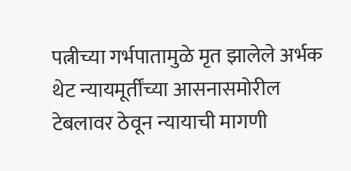पत्नीच्या गर्भपातामुळे मृत झालेले अर्भक थेट न्यायमूर्तींच्या आसनासमोरील टेबलावर ठेवून न्यायाची मागणी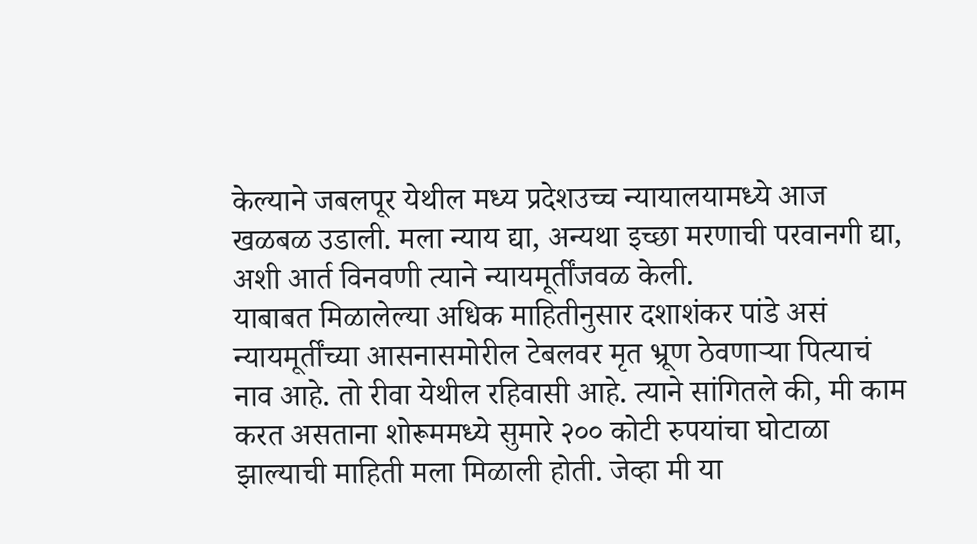केल्याने जबलपूर येथील मध्य प्रदेशउच्च न्यायालयामध्ये आज खळबळ उडाली. मला न्याय द्या, अन्यथा इच्छा मरणाची परवानगी द्या, अशी आर्त विनवणी त्याने न्यायमूर्तींजवळ केली.
याबाबत मिळालेल्या अधिक माहितीनुसार दशाशंकर पांडे असं न्यायमूर्तींच्या आसनासमोरील टेबलवर मृत भ्रूण ठेवणाऱ्या पित्याचं नाव आहे. तो रीवा येथील रहिवासी आहे. त्याने सांगितले की, मी काम करत असताना शोरूममध्ये सुमारे २०० कोटी रुपयांचा घोटाळा झाल्याची माहिती मला मिळाली होती. जेव्हा मी या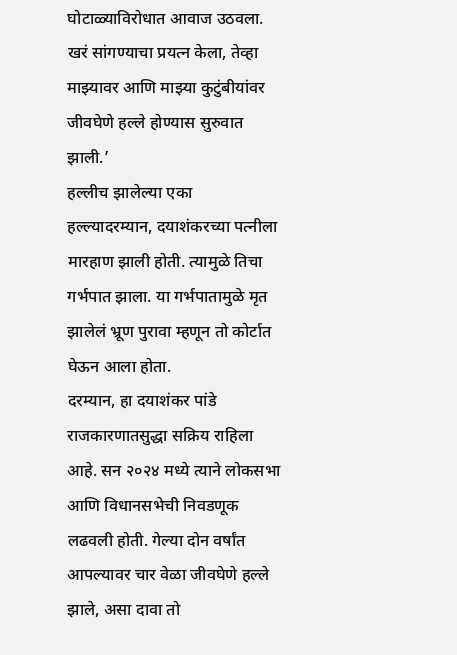घोटाळ्याविरोधात आवाज उठवला. खरं सांगण्याचा प्रयत्न केला, तेव्हा माझ्यावर आणि माझ्या कुटुंबीयांवर जीवघेणे हल्ले होण्यास सुरुवात झाली.’
हल्लीच झालेल्या एका हल्ल्यादरम्यान, दयाशंकरच्या पत्नीला मारहाण झाली होती. त्यामुळे तिचा गर्भपात झाला. या गर्भपातामुळे मृत झालेलं भ्रूण पुरावा म्हणून तो कोर्टात घेऊन आला होता.
दरम्यान, हा दयाशंकर पांडे राजकारणातसुद्धा सक्रिय राहिला आहे. सन २०२४ मध्ये त्याने लोकसभा आणि विधानसभेची निवडणूक लढवली होती. गेल्या दोन वर्षांत आपल्यावर चार वेळा जीवघेणे हल्ले झाले, असा दावा तो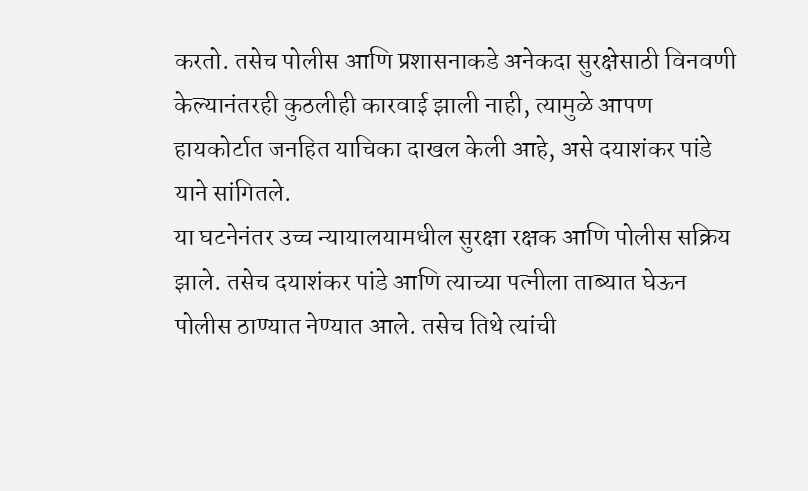करतो. तसेच पोलीस आणि प्रशासनाकडे अनेकदा सुरक्षेसाठी विनवणी केल्यानंतरही कुठलीही कारवाई झाली नाही, त्यामुळे आपण हायकोर्टात जनहित याचिका दाखल केली आहे, असे दयाशंकर पांडे याने सांगितले.
या घटनेनंतर उच्च न्यायालयामधील सुरक्षा रक्षक आणि पोलीस सक्रिय झाले. तसेच दयाशंकर पांडे आणि त्याच्या पत्नीला ताब्यात घेऊन पोलीस ठाण्यात नेण्यात आले. तसेच तिथे त्यांची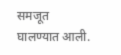समजूत घालण्यात आली.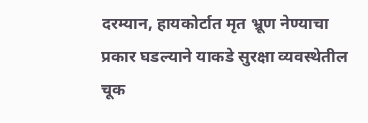दरम्यान, हायकोर्टात मृत भ्रूण नेण्याचा प्रकार घडल्याने याकडे सुरक्षा व्यवस्थेतील चूक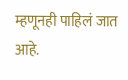म्हणूनही पाहिलं जात आहे.